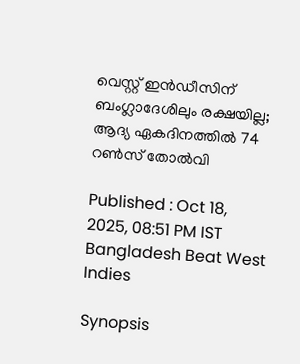വെസ്റ്റ് ഇന്‍ഡീസിന് ബംഗ്ലാദേശിലും രക്ഷയില്ല; ആദ്യ ഏകദിനത്തില്‍ 74 റണ്‍സ് തോല്‍വി

Published : Oct 18, 2025, 08:51 PM IST
Bangladesh Beat West Indies

Synopsis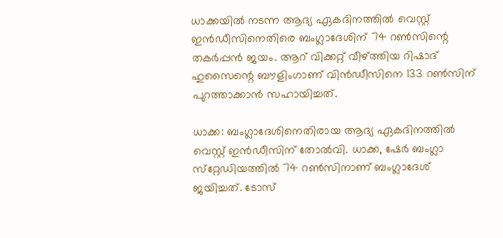ധാക്കയില്‍ നടന്ന ആദ്യ ഏകദിനത്തില്‍ വെസ്റ്റ് ഇന്‍ഡീസിനെതിരെ ബംഗ്ലാദേശിന് 74 റണ്‍സിന്റെ തകര്‍പ്പന്‍ ജയം. ആറ് വിക്കറ്റ് വീഴ്ത്തിയ റിഷാദ് ഹുസൈന്റെ ബൗളിംഗാണ് വിന്‍ഡീസിനെ 133 റണ്‍സിന് പുറത്താക്കാന്‍ സഹായിച്ചത്.

ധാക്ക: ബംഗ്ലാദേശിനെതിരായ ആദ്യ ഏകദിനത്തില്‍ വെസ്റ്റ് ഇന്‍ഡീസിന് തോല്‍വി. ധാക്ക, ഷേര്‍ ബംഗ്ലാ സ്‌റ്റേഡിയത്തില്‍ 74 റണ്‍സിനാണ് ബംഗ്ലാദേശ് ജയിച്ചത്. ടോസ്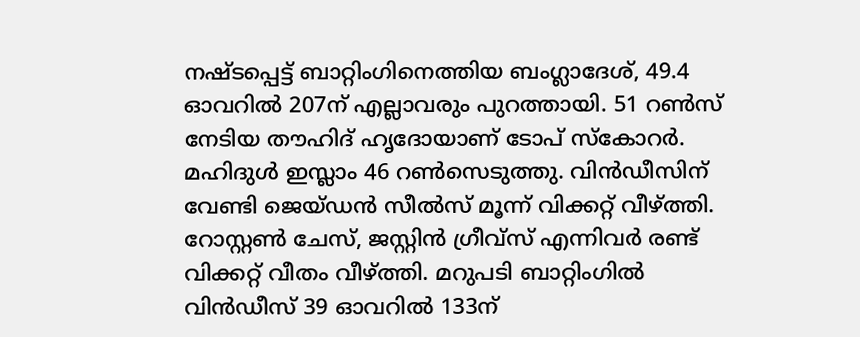നഷ്ടപ്പെട്ട് ബാറ്റിംഗിനെത്തിയ ബംഗ്ലാദേശ്, 49.4 ഓവറില്‍ 207ന് എല്ലാവരും പുറത്തായി. 51 റണ്‍സ് നേടിയ തൗഹിദ് ഹൃദോയാണ് ടോപ് സ്‌കോറര്‍. മഹിദുള്‍ ഇസ്ലാം 46 റണ്‍സെടുത്തു. വിന്‍ഡീസിന് വേണ്ടി ജെയ്ഡന്‍ സീല്‍സ് മൂന്ന് വിക്കറ്റ് വീഴ്ത്തി. റോസ്റ്റണ്‍ ചേസ്, ജസ്റ്റിന്‍ ഗ്രീവ്‌സ് എന്നിവര്‍ രണ്ട് വിക്കറ്റ് വീതം വീഴ്ത്തി. മറുപടി ബാറ്റിംഗില്‍ വിന്‍ഡീസ് 39 ഓവറില്‍ 133ന്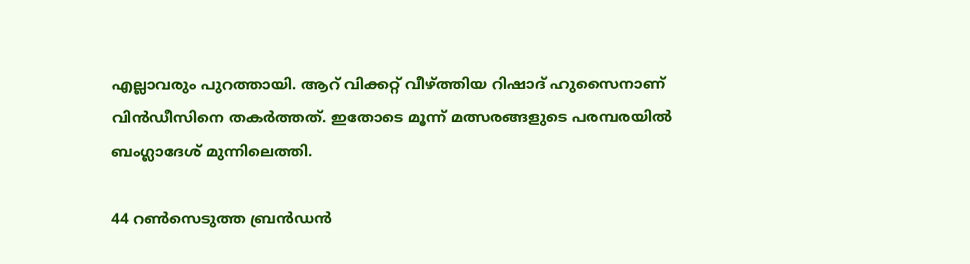എല്ലാവരും പുറത്തായി. ആറ് വിക്കറ്റ് വീഴ്ത്തിയ റിഷാദ് ഹുസൈനാണ് വിന്‍ഡീസിനെ തകര്‍ത്തത്. ഇതോടെ മൂന്ന് മത്സരങ്ങളുടെ പരമ്പരയില്‍ ബംഗ്ലാദേശ് മുന്നിലെത്തി.

44 റണ്‍സെടുത്ത ബ്രന്‍ഡന്‍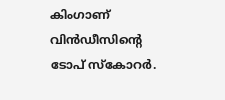കിംഗാണ് വിന്‍ഡീസിന്റെ ടോപ് സ്‌കോറര്‍.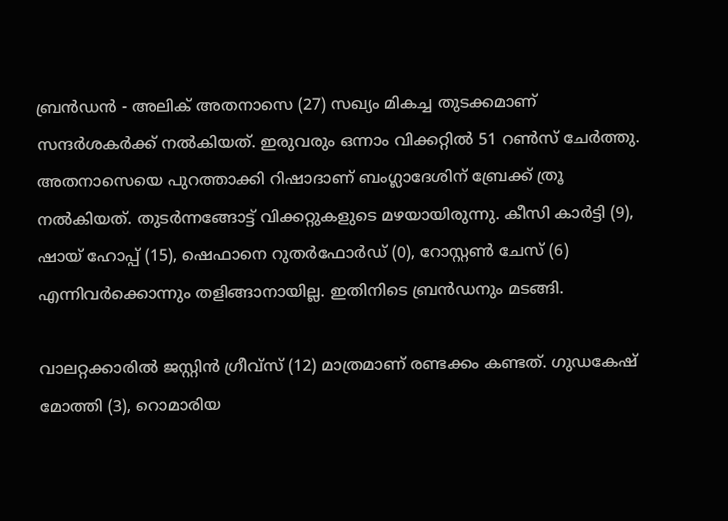ബ്രന്‍ഡന്‍ - അലിക് അതനാസെ (27) സഖ്യം മികച്ച തുടക്കമാണ് സന്ദര്‍ശകര്‍ക്ക് നല്‍കിയത്. ഇരുവരും ഒന്നാം വിക്കറ്റില്‍ 51 റണ്‍സ് ചേര്‍ത്തു. അതനാസെയെ പുറത്താക്കി റിഷാദാണ് ബംഗ്ലാദേശിന് ബ്രേക്ക് ത്രൂ നല്‍കിയത്. തുടര്‍ന്നങ്ങോട്ട് വിക്കറ്റുകളുടെ മഴയായിരുന്നു. കീസി കാര്‍ട്ടി (9), ഷായ് ഹോപ്പ് (15), ഷെഫാനെ റുതര്‍ഫോര്‍ഡ് (0), റോസ്റ്റണ്‍ ചേസ് (6) എന്നിവര്‍ക്കൊന്നും തളിങ്ങാനായില്ല. ഇതിനിടെ ബ്രന്‍ഡനും മടങ്ങി.

വാലറ്റക്കാരില്‍ ജസ്റ്റിന്‍ ഗ്രീവ്‌സ് (12) മാത്രമാണ് രണ്ടക്കം കണ്ടത്. ഗുഡകേഷ് മോത്തി (3), റൊമാരിയ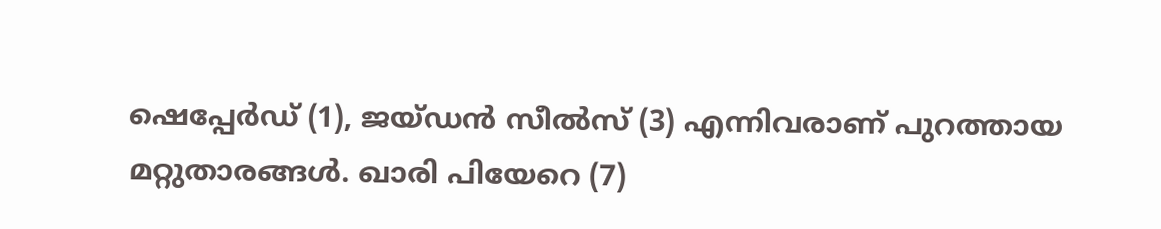ഷെപ്പേര്‍ഡ് (1), ജയ്ഡന്‍ സീല്‍സ് (3) എന്നിവരാണ് പുറത്തായ മറ്റുതാരങ്ങള്‍. ഖാരി പിയേറെ (7)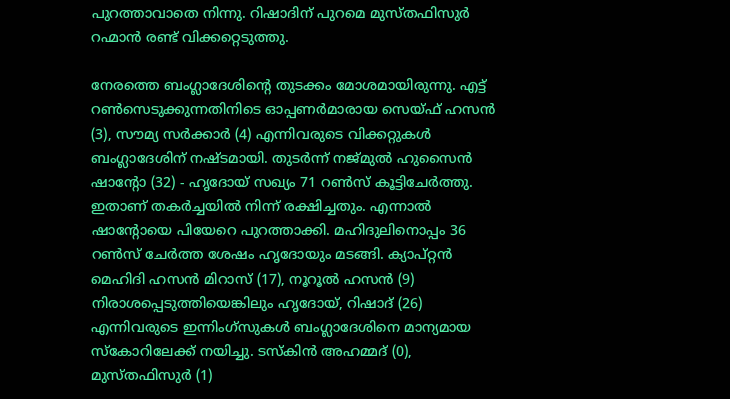പുറത്താവാതെ നിന്നു. റിഷാദിന് പുറമെ മുസ്തഫിസുര്‍ റഹ്മാന്‍ രണ്ട് വിക്കറ്റെടുത്തു.

നേരത്തെ ബംഗ്ലാദേശിന്റെ തുടക്കം മോശമായിരുന്നു. എട്ട് റണ്‍സെടുക്കുന്നതിനിടെ ഓപ്പണര്‍മാരായ സെയ്ഫ് ഹസന്‍ (3), സൗമ്യ സര്‍ക്കാര്‍ (4) എന്നിവരുടെ വിക്കറ്റുകള്‍ ബംഗ്ലാദേശിന് നഷ്ടമായി. തുടര്‍ന്ന് നജ്മുല്‍ ഹുസൈന്‍ ഷാന്റോ (32) - ഹൃദോയ് സഖ്യം 71 റണ്‍സ് കൂട്ടിചേര്‍ത്തു. ഇതാണ് തകര്‍ച്ചയില്‍ നിന്ന് രക്ഷിച്ചതും. എന്നാല്‍ ഷാന്റോയെ പിയേറെ പുറത്താക്കി. മഹിദുലിനൊപ്പം 36 റണ്‍സ് ചേര്‍ത്ത ശേഷം ഹൃദോയും മടങ്ങി. ക്യാപ്റ്റന്‍ മെഹിദി ഹസന്‍ മിറാസ് (17), നൂറൂല്‍ ഹസന്‍ (9) നിരാശപ്പെടുത്തിയെങ്കിലും ഹൃദോയ്, റിഷാദ് (26) എന്നിവരുടെ ഇന്നിംഗ്‌സുകള്‍ ബംഗ്ലാദേശിനെ മാന്യമായ സ്‌കോറിലേക്ക് നയിച്ചു. ടസ്‌കിന്‍ അഹമ്മദ് (0), മുസ്തഫിസുര്‍ (1)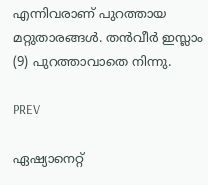എന്നിവരാണ് പുറത്തായ മറ്റുതാരങ്ങള്‍. തന്‍വീര്‍ ഇസ്ലാം (9) പുറത്താവാതെ നിന്നു.

PREV

ഏഷ്യാനെറ്റ്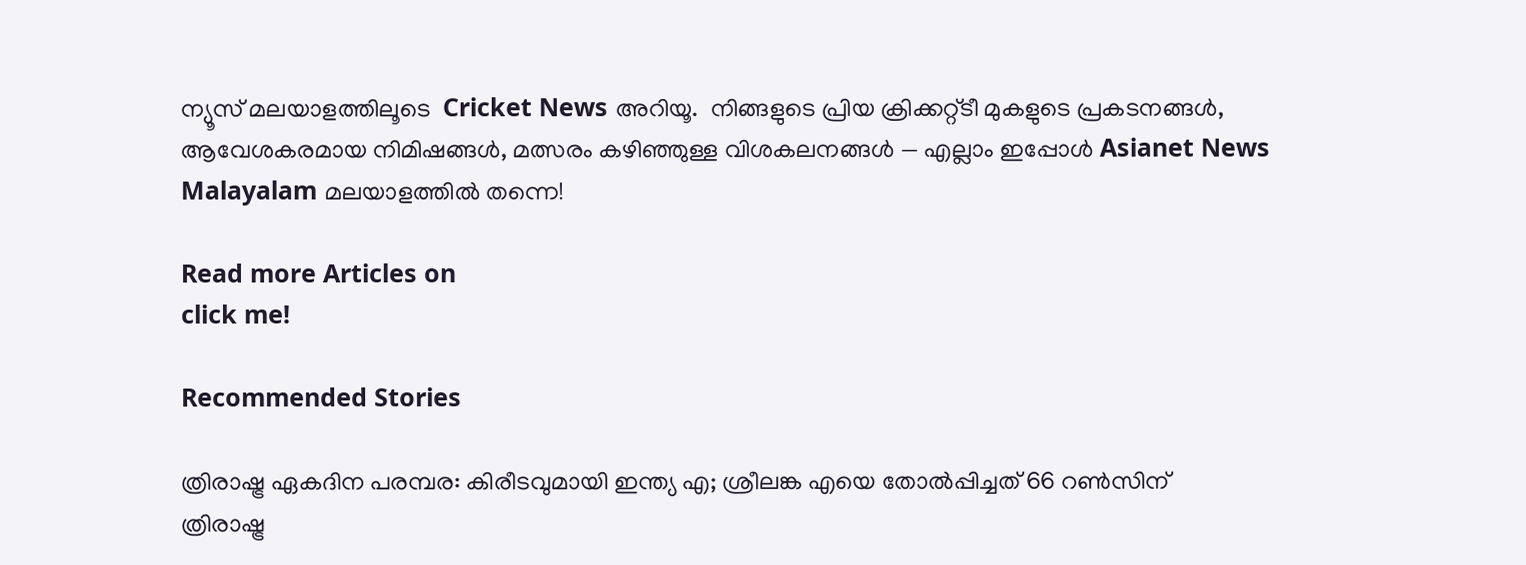ന്യൂസ് മലയാളത്തിലൂടെ  Cricket News അറിയൂ.  നിങ്ങളുടെ പ്രിയ ക്രിക്കറ്റ്ടീ മുകളുടെ പ്രകടനങ്ങൾ, ആവേശകരമായ നിമിഷങ്ങൾ, മത്സരം കഴിഞ്ഞുള്ള വിശകലനങ്ങൾ — എല്ലാം ഇപ്പോൾ Asianet News Malayalam മലയാളത്തിൽ തന്നെ!

Read more Articles on
click me!

Recommended Stories

ത്രിരാഷ്ട്ര ഏകദിന പരമ്പര: കിരീടവുമായി ഇന്ത്യ എ; ശ്രീലങ്ക എയെ തോല്‍പ്പിച്ചത് 66 റണ്‍സിന്
ത്രിരാഷ്ട്ര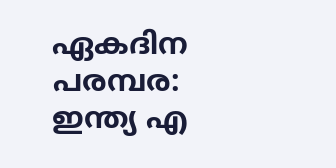ഏകദിന പരമ്പര: ഇന്ത്യ എ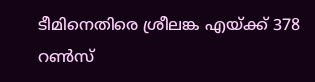ടീമിനെതിരെ ശ്രീലങ്ക എയ്ക്ക് 378 റണ്‍സ്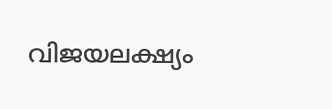വിജയലക്ഷ്യം